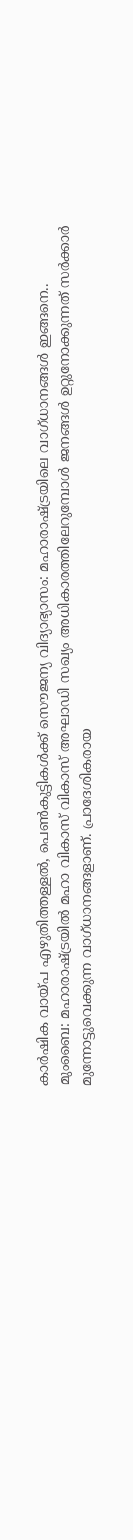കാർഷിക വായ്പ എഴുതിത്തള്ളൽ, പെൺകുട്ടികൾക്ക് സൌജന്യ വിദ്യാഭ്യാസം: മഹാരാഷ്ട്രയിലെ വാഗ്ധാനങ്ങൾ ഇങ്ങനെ..
മുംബൈ: മഹാരാഷ്ട്രയിൽ മഹാ വികാസ് വികാസ് അഘാഡി സഖ്യം അധികാരത്തിലേറുമ്പോൾ ജനങ്ങൾ ഉറ്റുനോക്കുന്നത് സർക്കാർ മുന്നോട്ടുവെക്കുന്ന വാഗ്ധാനങ്ങളാണ്. പ്രാദേശികരായ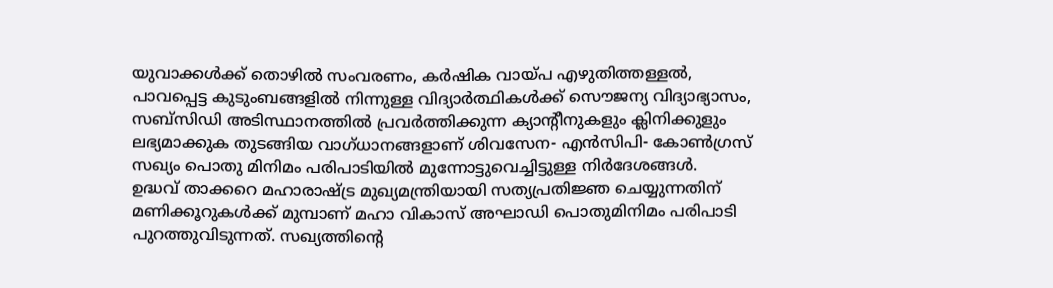യുവാക്കൾക്ക് തൊഴിൽ സംവരണം, കർഷിക വായ്പ എഴുതിത്തള്ളൽ, പാവപ്പെട്ട കുടുംബങ്ങളിൽ നിന്നുള്ള വിദ്യാർത്ഥികൾക്ക് സൌജന്യ വിദ്യാഭ്യാസം, സബ്സിഡി അടിസ്ഥാനത്തിൽ പ്രവർത്തിക്കുന്ന ക്യാന്റീനുകളും ക്ലിനിക്കുളും ലഭ്യമാക്കുക തുടങ്ങിയ വാഗ്ധാനങ്ങളാണ് ശിവസേന- എൻസിപി- കോൺഗ്രസ് സഖ്യം പൊതു മിനിമം പരിപാടിയിൽ മുന്നോട്ടുവെച്ചിട്ടുള്ള നിർദേശങ്ങൾ.
ഉദ്ധവ് താക്കറെ മഹാരാഷ്ട്ര മുഖ്യമന്ത്രിയായി സത്യപ്രതിജ്ഞ ചെയ്യുന്നതിന് മണിക്കൂറുകൾക്ക് മുമ്പാണ് മഹാ വികാസ് അഘാഡി പൊതുമിനിമം പരിപാടി പുറത്തുവിടുന്നത്. സഖ്യത്തിന്റെ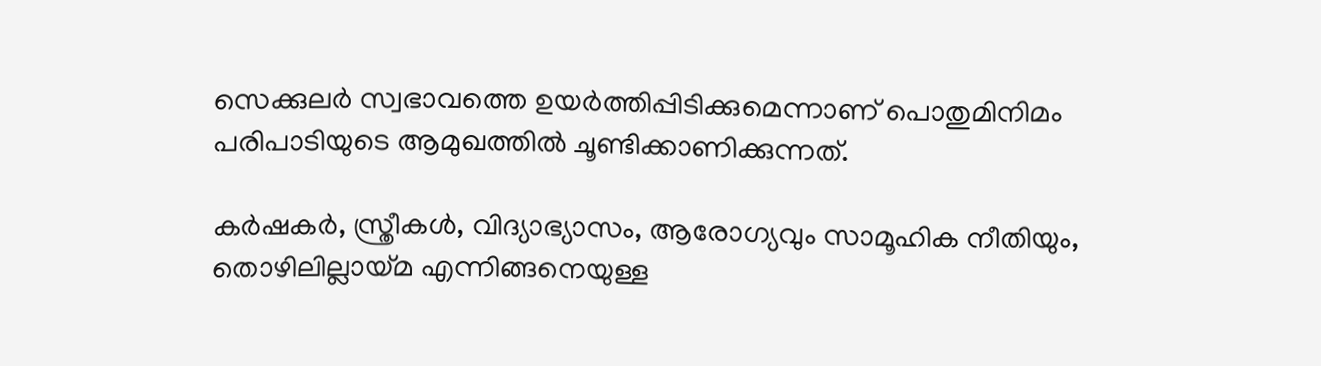സെക്കുലർ സ്വഭാവത്തെ ഉയർത്തിപ്പിടിക്കുമെന്നാണ് പൊതുമിനിമം പരിപാടിയുടെ ആമുഖത്തിൽ ചൂണ്ടിക്കാണിക്കുന്നത്.

കർഷകർ, സ്ത്രീകൾ, വിദ്യാഭ്യാസം, ആരോഗ്യവും സാമൂഹിക നീതിയും, തൊഴിലില്ലായ്മ എന്നിങ്ങനെയുള്ള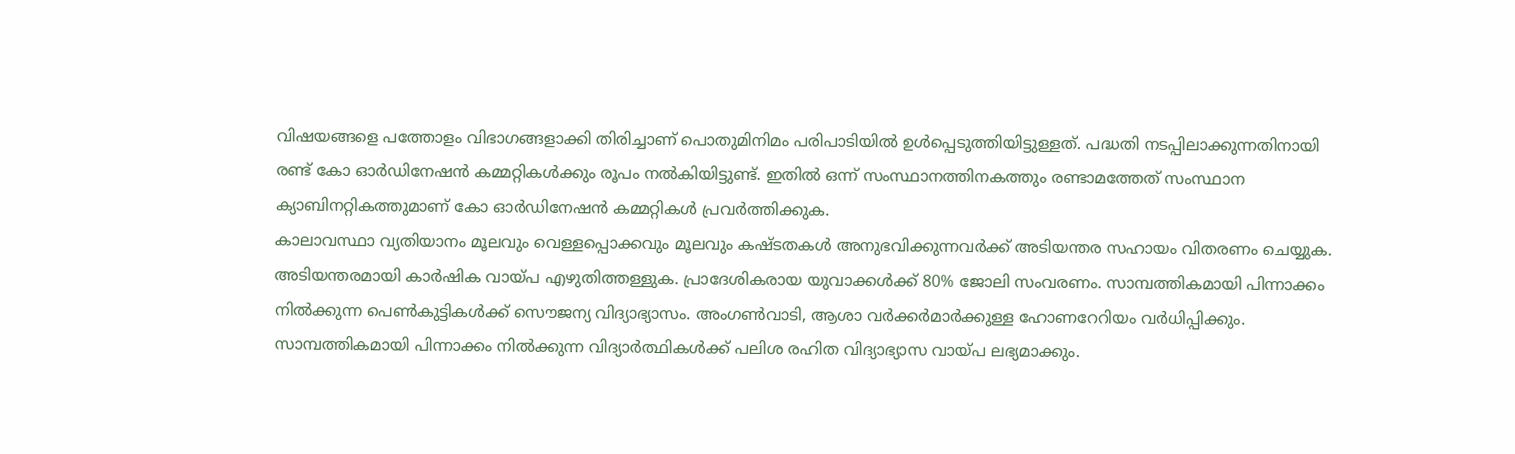വിഷയങ്ങളെ പത്തോളം വിഭാഗങ്ങളാക്കി തിരിച്ചാണ് പൊതുമിനിമം പരിപാടിയിൽ ഉൾപ്പെടുത്തിയിട്ടുള്ളത്. പദ്ധതി നടപ്പിലാക്കുന്നതിനായി രണ്ട് കോ ഓർഡിനേഷൻ കമ്മറ്റികൾക്കും രൂപം നൽകിയിട്ടുണ്ട്. ഇതിൽ ഒന്ന് സംസ്ഥാനത്തിനകത്തും രണ്ടാമത്തേത് സംസ്ഥാന ക്യാബിനറ്റികത്തുമാണ് കോ ഓർഡിനേഷൻ കമ്മറ്റികൾ പ്രവർത്തിക്കുക.
കാലാവസ്ഥാ വ്യതിയാനം മൂലവും വെള്ളപ്പൊക്കവും മൂലവും കഷ്ടതകൾ അനുഭവിക്കുന്നവർക്ക് അടിയന്തര സഹായം വിതരണം ചെയ്യുക. അടിയന്തരമായി കാർഷിക വായ്പ എഴുതിത്തള്ളുക. പ്രാദേശികരായ യുവാക്കൾക്ക് 80% ജോലി സംവരണം. സാമ്പത്തികമായി പിന്നാക്കം നിൽക്കുന്ന പെൺകുട്ടികൾക്ക് സൌജന്യ വിദ്യാഭ്യാസം. അംഗൺവാടി, ആശാ വർക്കർമാർക്കുള്ള ഹോണറേറിയം വർധിപ്പിക്കും. സാമ്പത്തികമായി പിന്നാക്കം നിൽക്കുന്ന വിദ്യാർത്ഥികൾക്ക് പലിശ രഹിത വിദ്യാഭ്യാസ വായ്പ ലഭ്യമാക്കും.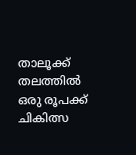താലൂക്ക് തലത്തിൽ ഒരു രൂപക്ക് ചികിത്സ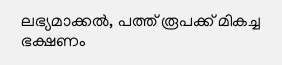ലഭ്യമാക്കൽ, പത്ത് രൂപക്ക് മികച്ച ഭക്ഷണം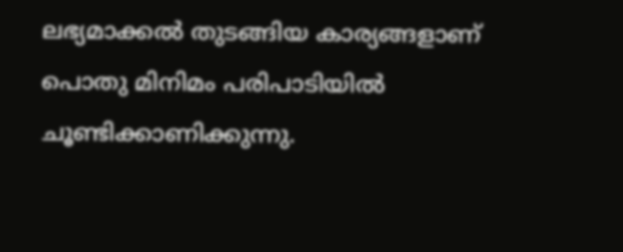ലഭ്യമാക്കൽ തുടങ്ങിയ കാര്യങ്ങളാണ് പൊതു മിനിമം പരിപാടിയിൽ ചൂണ്ടിക്കാണിക്കുന്നു.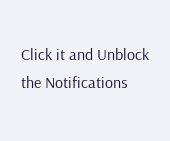Click it and Unblock the Notifications